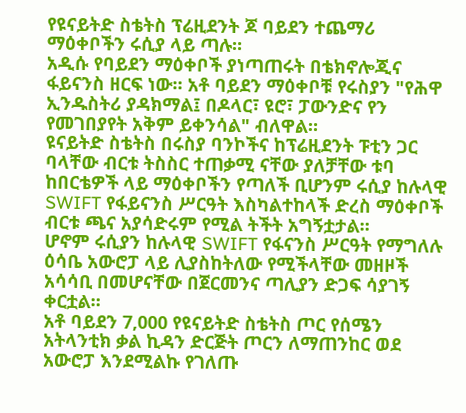የዩናይትድ ስቴትስ ፕሬዚደንት ጆ ባይደን ተጨማሪ ማዕቀቦችን ሩሲያ ላይ ጣሉ።
አዲሱ የባይደን ማዕቀቦች ያነጣጠሩት በቴክኖሎጂና ፋይናንስ ዘርፍ ነው። አቶ ባይደን ማዕቀቦቹ የሩስያን "የሕዋ ኢንዱስትሪ ያዳክማል፤ በዶላር፣ ዩሮ፣ ፓውንድና የን የመገበያየት አቅም ይቀንሳል" ብለዋል።
ዩናይትድ ስቴትስ በሩስያ ባንኮችና ከፕሬዚደንት ፑቲን ጋር ባላቸው ብርቱ ትስስር ተጠቃሚ ናቸው ያለቻቸው ቱባ ከበርቴዎች ላይ ማዕቀቦችን የጣለች ቢሆንም ሩሲያ ከሉላዊ SWIFT የፋይናንስ ሥርዓት እስካልተከላች ድረስ ማዕቀቦች ብርቱ ጫና አያሳድሩም የሚል ትችት አግኝቷታል።
ሆኖም ሩሲያን ከሉላዊ SWIFT የፋናንስ ሥርዓት የማግለሉ ዕሳቤ አውሮፓ ላይ ሊያስከትለው የሚችላቸው መዘዞች አሳሳቢ በመሆናቸው በጀርመንና ጣሊያን ድጋፍ ሳያገኝ ቀርቷል።
አቶ ባይደን 7,000 የዩናይትድ ስቴትስ ጦር የሰሜን አትላንቲክ ቃል ኪዳን ድርጅት ጦርን ለማጠንከር ወደ አውሮፓ እንደሚልኩ የገለጡ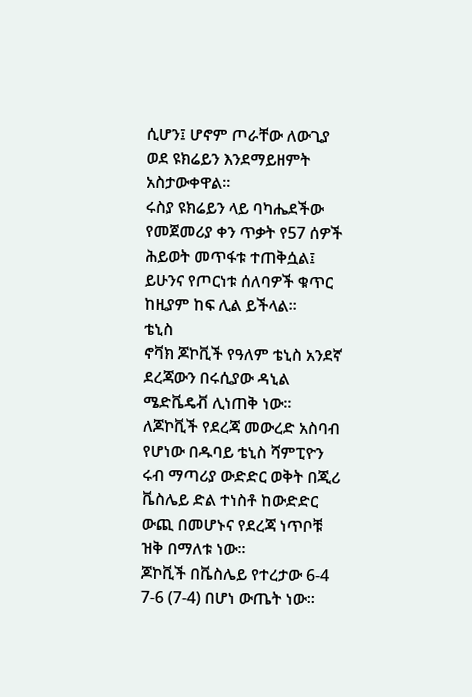ሲሆን፤ ሆኖም ጦራቸው ለውጊያ ወደ ዩክሬይን እንደማይዘምት አስታውቀዋል።
ሩስያ ዩክሬይን ላይ ባካሔደችው የመጀመሪያ ቀን ጥቃት የ57 ሰዎች ሕይወት መጥፋቱ ተጠቅሷል፤ ይሁንና የጦርነቱ ሰለባዎች ቁጥር ከዚያም ከፍ ሊል ይችላል።
ቴኒስ
ኖቫክ ጆኮቪች የዓለም ቴኒስ አንደኛ ደረጃውን በሩሲያው ዳኒል ሜድቬዴቭ ሊነጠቅ ነው።
ለጆኮቪች የደረጃ መውረድ አስባብ የሆነው በዱባይ ቴኒስ ሻምፒዮን ሩብ ማጣሪያ ውድድር ወቅት በጂሪ ቬስሌይ ድል ተነስቶ ከውድድር ውጪ በመሆኑና የደረጃ ነጥቦቹ ዝቅ በማለቱ ነው።
ጆኮቪች በቬስሌይ የተረታው 6-4 7-6 (7-4) በሆነ ውጤት ነው።